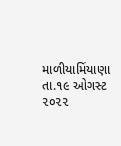માળીયામિંયાણા
તા.૧૯ ઓગસ્ટ ૨૦૨૨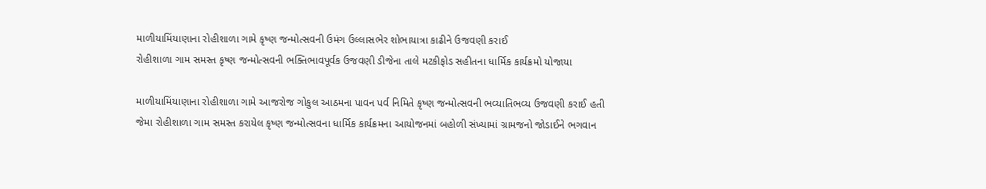માળીયામિંયાણાના રોહીશાળા ગામે કૃષ્ણ જન્મોત્સવની ઉમંગ ઉલ્લાસભેર શોભાયાત્રા કાઢીને ઉજવણી કરાઈ
રોહીશાળા ગામ સમસ્ત કૃષ્ણ જન્મોત્સવની ભક્તિભાવપૂર્વક ઉજવણી ડીજેના તાલે મટકીફોડ સહીતના ધાર્મિક કાર્યક્રમો યોજાયા

માળીયામિંયાણાના રોહીશાળા ગામે આજરોજ ગોકુલ આઠમના પાવન પર્વ નિમિતે કૃષ્ણ જન્મોત્સવની ભવ્યાતિભવ્ય ઉજવણી કરાઈ હતી જેમા રોહીશાળા ગામ સમસ્ત કરાયેલ કૃષ્ણ જન્મોત્સવના ધાર્મિક કાર્યક્રમના આયોજનમાં બહોળી સંખ્યામાં ગ્રામજનો જોડાઈને ભગવાન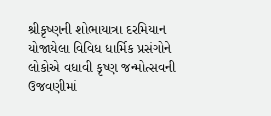શ્રીકૃષ્ણની શોભાયાત્રા દરમિયાન યોજાયેલા વિવિધ ધાર્મિક પ્રસંગોને લોકોએ વધાવી કૃષ્ણ જન્મોત્સવની ઉજવણીમાં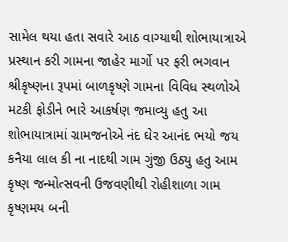સામેલ થયા હતા સવારે આઠ વાગ્યાથી શોભાયાત્રાએ પ્રસ્થાન કરી ગામના જાહેર માર્ગો પર ફરી ભગવાન શ્રીકૃષ્ણના રૂપમાં બાળકૃષ્ણે ગામના વિવિધ સ્થળોએ મટકી ફોડીને ભારે આકર્ષણ જમાવ્યુ હતુ આ શોભાયાત્રામાં ગ્રામજનોએ નંદ ઘેર આનંદ ભયો જય કનૈયા લાલ કી ના નાદથી ગામ ગુંજી ઉઠ્યુ હતુ આમ કૃષ્ણ જન્મોત્સવની ઉજવણીથી રોહીશાળા ગામ કૃષ્ણમય બની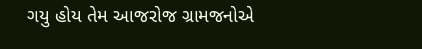ગયુ હોય તેમ આજરોજ ગ્રામજનોએ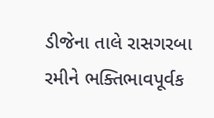ડીજેના તાલે રાસગરબા રમીને ભક્તિભાવપૂર્વક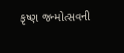કૃષ્ણ જન્મોત્સવની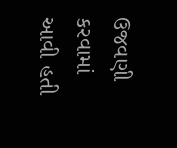ઉજવણી કરવામાં આવી હતી